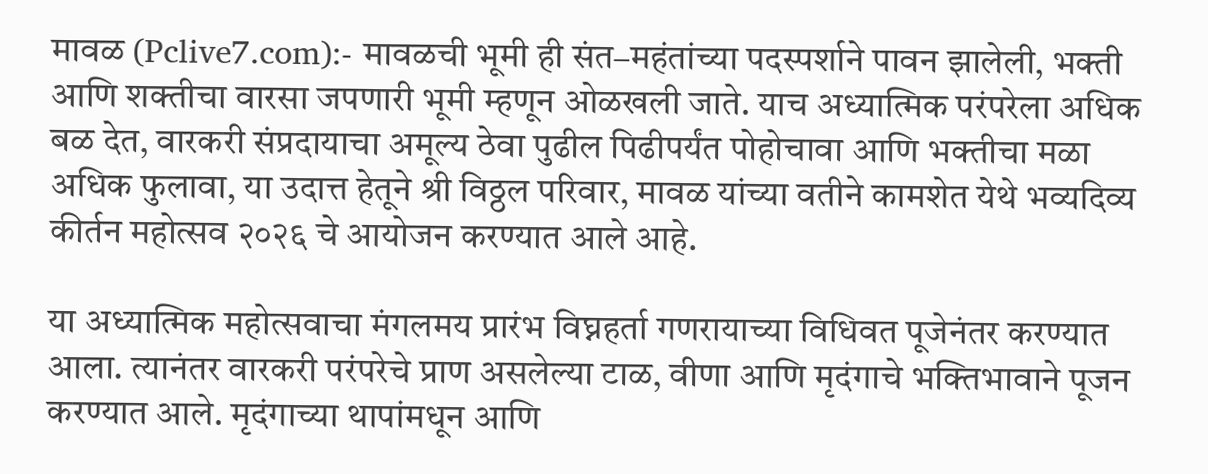मावळ (Pclive7.com):- मावळची भूमी ही संत–महंतांच्या पदस्पर्शाने पावन झालेली, भक्ती आणि शक्तीचा वारसा जपणारी भूमी म्हणून ओळखली जाते. याच अध्यात्मिक परंपरेला अधिक बळ देत, वारकरी संप्रदायाचा अमूल्य ठेवा पुढील पिढीपर्यंत पोहोचावा आणि भक्तीचा मळा अधिक फुलावा, या उदात्त हेतूने श्री विठ्ठल परिवार, मावळ यांच्या वतीने कामशेत येथे भव्यदिव्य कीर्तन महोत्सव २०२६ चे आयोजन करण्यात आले आहे.

या अध्यात्मिक महोत्सवाचा मंगलमय प्रारंभ विघ्नहर्ता गणरायाच्या विधिवत पूजेनंतर करण्यात आला. त्यानंतर वारकरी परंपरेचे प्राण असलेल्या टाळ, वीणा आणि मृदंगाचे भक्तिभावाने पूजन करण्यात आले. मृदंगाच्या थापांमधून आणि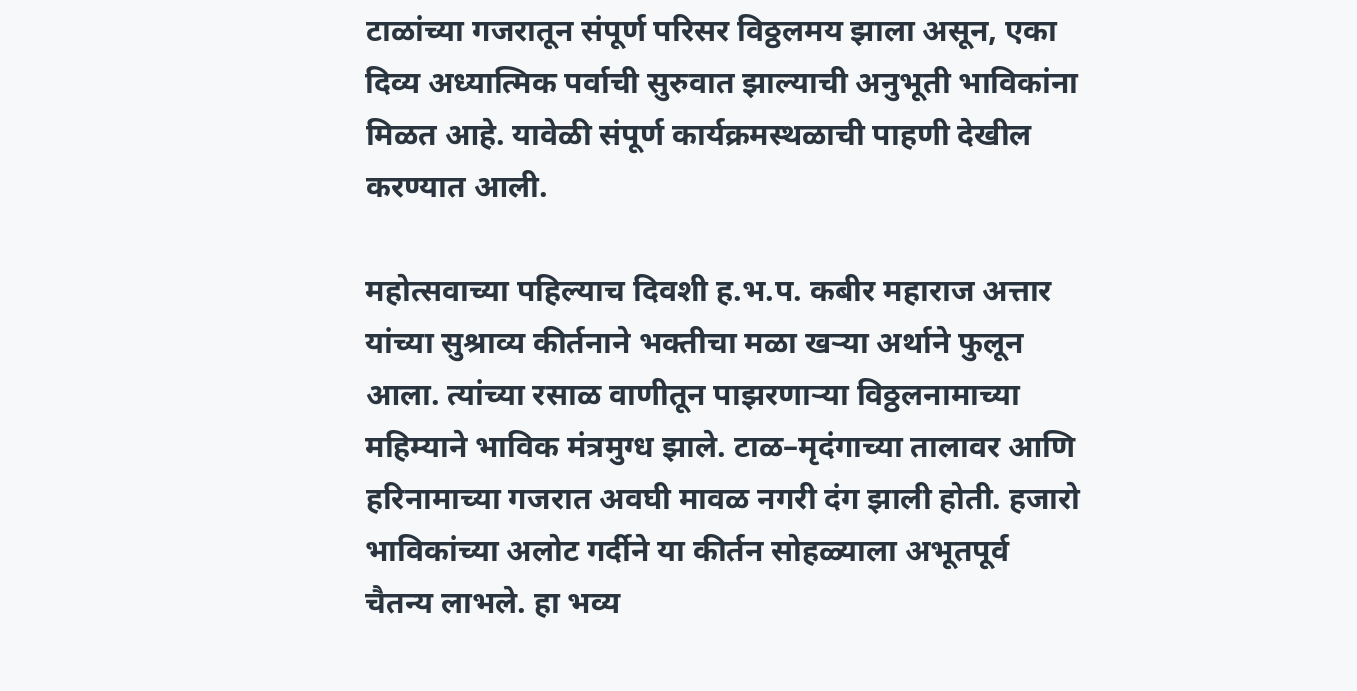टाळांच्या गजरातून संपूर्ण परिसर विठ्ठलमय झाला असून, एका दिव्य अध्यात्मिक पर्वाची सुरुवात झाल्याची अनुभूती भाविकांना मिळत आहे. यावेळी संपूर्ण कार्यक्रमस्थळाची पाहणी देखील करण्यात आली.

महोत्सवाच्या पहिल्याच दिवशी ह.भ.प. कबीर महाराज अत्तार यांच्या सुश्राव्य कीर्तनाने भक्तीचा मळा खऱ्या अर्थाने फुलून आला. त्यांच्या रसाळ वाणीतून पाझरणाऱ्या विठ्ठलनामाच्या महिम्याने भाविक मंत्रमुग्ध झाले. टाळ–मृदंगाच्या तालावर आणि हरिनामाच्या गजरात अवघी मावळ नगरी दंग झाली होती. हजारो भाविकांच्या अलोट गर्दीने या कीर्तन सोहळ्याला अभूतपूर्व चैतन्य लाभले. हा भव्य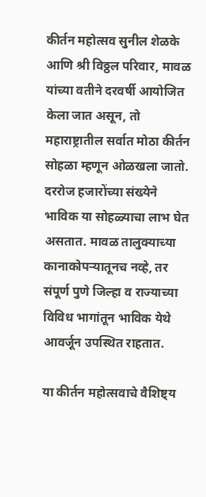कीर्तन महोत्सव सुनील शेळके आणि श्री विठ्ठल परिवार, मावळ यांच्या वतीने दरवर्षी आयोजित केला जात असून, तो महाराष्ट्रातील सर्वात मोठा कीर्तन सोहळा म्हणून ओळखला जातो. दररोज हजारोंच्या संख्येने भाविक या सोहळ्याचा लाभ घेत असतात. मावळ तालुक्याच्या कानाकोपऱ्यातूनच नव्हे, तर संपूर्ण पुणे जिल्हा व राज्याच्या विविध भागांतून भाविक येथे आवर्जून उपस्थित राहतात.

या कीर्तन महोत्सवाचे वैशिष्ट्य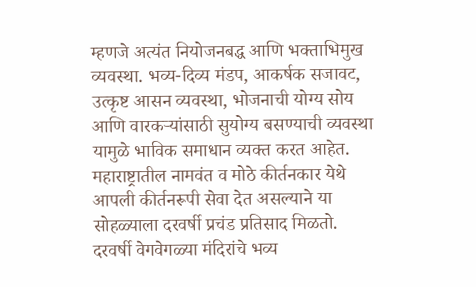म्हणजे अत्यंत नियोजनबद्ध आणि भक्ताभिमुख व्यवस्था. भव्य-दिव्य मंडप, आकर्षक सजावट, उत्कृष्ट आसन व्यवस्था, भोजनाची योग्य सोय आणि वारकऱ्यांसाठी सुयोग्य बसण्याची व्यवस्था यामुळे भाविक समाधान व्यक्त करत आहेत. महाराष्ट्रातील नामवंत व मोठे कीर्तनकार येथे आपली कीर्तनरूपी सेवा देत असल्याने या सोहळ्याला दरवर्षी प्रचंड प्रतिसाद मिळतो.
दरवर्षी वेगवेगळ्या मंदिरांचे भव्य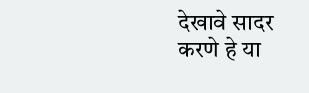देखावे सादर करणे हे या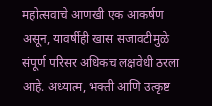महोत्सवाचे आणखी एक आकर्षण असून, यावर्षीही खास सजावटीमुळे संपूर्ण परिसर अधिकच लक्षवेधी ठरला आहे. अध्यात्म, भक्ती आणि उत्कृष्ट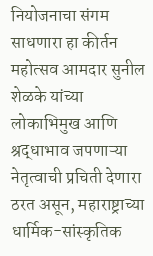नियोजनाचा संगम साधणारा हा कीर्तन महोत्सव आमदार सुनील शेळके यांच्या लोकाभिमुख आणि श्रद्धाभाव जपणाऱ्या नेतृत्वाची प्रचिती देणारा ठरत असून, महाराष्ट्राच्या धार्मिक-सांस्कृतिक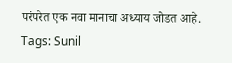परंपरेत एक नवा मानाचा अध्याय जोडत आहे.
Tags: Sunil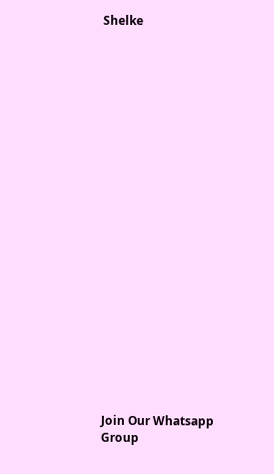Shelke






















Join Our Whatsapp Group